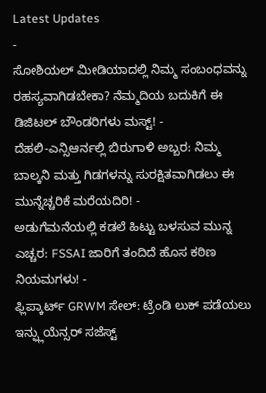Latest Updates
-
ಸೋಶಿಯಲ್ ಮೀಡಿಯಾದಲ್ಲಿ ನಿಮ್ಮ ಸಂಬಂಧವನ್ನು ರಹಸ್ಯವಾಗಿಡಬೇಕಾ? ನೆಮ್ಮದಿಯ ಬದುಕಿಗೆ ಈ ಡಿಜಿಟಲ್ ಬೌಂಡರಿಗಳು ಮಸ್ಟ್! -
ದೆಹಲಿ-ಎನ್ಸಿಆರ್ನಲ್ಲಿ ಬಿರುಗಾಳಿ ಅಬ್ಬರ: ನಿಮ್ಮ ಬಾಲ್ಕನಿ ಮತ್ತು ಗಿಡಗಳನ್ನು ಸುರಕ್ಷಿತವಾಗಿಡಲು ಈ ಮುನ್ನೆಚ್ಚರಿಕೆ ಮರೆಯದಿರಿ! -
ಅಡುಗೆಮನೆಯಲ್ಲಿ ಕಡಲೆ ಹಿಟ್ಟು ಬಳಸುವ ಮುನ್ನ ಎಚ್ಚರ: FSSAI ಜಾರಿಗೆ ತಂದಿದೆ ಹೊಸ ಕಠಿಣ ನಿಯಮಗಳು! -
ಫ್ಲಿಪ್ಕಾರ್ಟ್ GRWM ಸೇಲ್: ಟ್ರೆಂಡಿ ಲುಕ್ ಪಡೆಯಲು ಇನ್ಫ್ಲುಯೆನ್ಸರ್ ಸಜೆಸ್ಟ್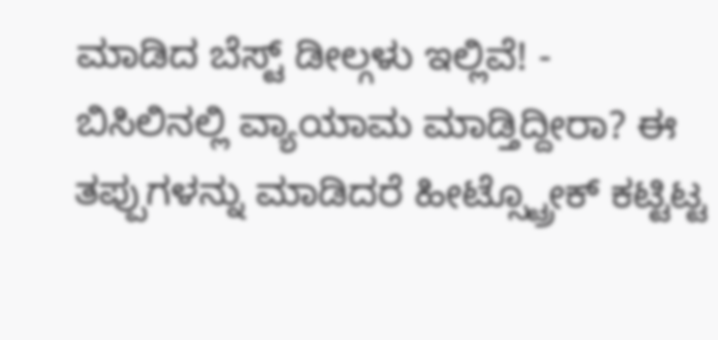ಮಾಡಿದ ಬೆಸ್ಟ್ ಡೀಲ್ಗಳು ಇಲ್ಲಿವೆ! -
ಬಿಸಿಲಿನಲ್ಲಿ ವ್ಯಾಯಾಮ ಮಾಡ್ತಿದ್ದೀರಾ? ಈ ತಪ್ಪುಗಳನ್ನು ಮಾಡಿದರೆ ಹೀಟ್ಸ್ಟ್ರೋಕ್ ಕಟ್ಟಿಟ್ಟ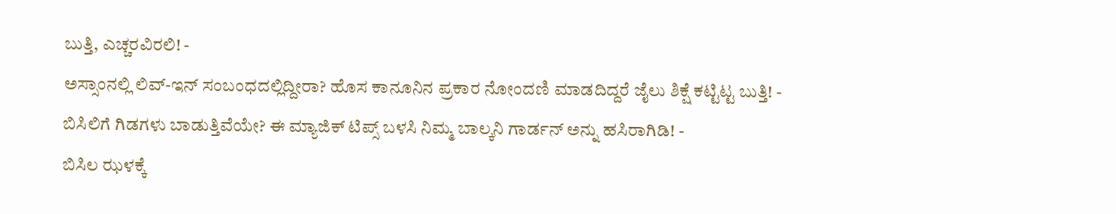ಬುತ್ತಿ, ಎಚ್ಚರವಿರಲಿ! -
ಅಸ್ಸಾಂನಲ್ಲಿ ಲಿವ್-ಇನ್ ಸಂಬಂಧದಲ್ಲಿದ್ದೀರಾ? ಹೊಸ ಕಾನೂನಿನ ಪ್ರಕಾರ ನೋಂದಣಿ ಮಾಡದಿದ್ದರೆ ಜೈಲು ಶಿಕ್ಷೆ ಕಟ್ಟಿಟ್ಟ ಬುತ್ತಿ! -
ಬಿಸಿಲಿಗೆ ಗಿಡಗಳು ಬಾಡುತ್ತಿವೆಯೇ? ಈ ಮ್ಯಾಜಿಕ್ ಟಿಪ್ಸ್ ಬಳಸಿ ನಿಮ್ಮ ಬಾಲ್ಕನಿ ಗಾರ್ಡನ್ ಅನ್ನು ಹಸಿರಾಗಿಡಿ! -
ಬಿಸಿಲ ಝಳಕ್ಕೆ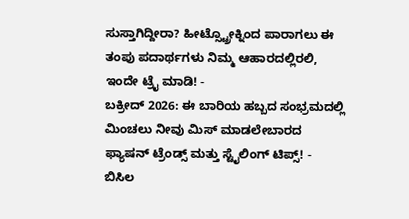ಸುಸ್ತಾಗಿದ್ದೀರಾ? ಹೀಟ್ಸ್ಟ್ರೋಕ್ನಿಂದ ಪಾರಾಗಲು ಈ ತಂಪು ಪದಾರ್ಥಗಳು ನಿಮ್ಮ ಆಹಾರದಲ್ಲಿರಲಿ, ಇಂದೇ ಟ್ರೈ ಮಾಡಿ! -
ಬಕ್ರೀದ್ 2026: ಈ ಬಾರಿಯ ಹಬ್ಬದ ಸಂಭ್ರಮದಲ್ಲಿ ಮಿಂಚಲು ನೀವು ಮಿಸ್ ಮಾಡಲೇಬಾರದ ಫ್ಯಾಷನ್ ಟ್ರೆಂಡ್ಸ್ ಮತ್ತು ಸ್ಟೈಲಿಂಗ್ ಟಿಪ್ಸ್! -
ಬಿಸಿಲ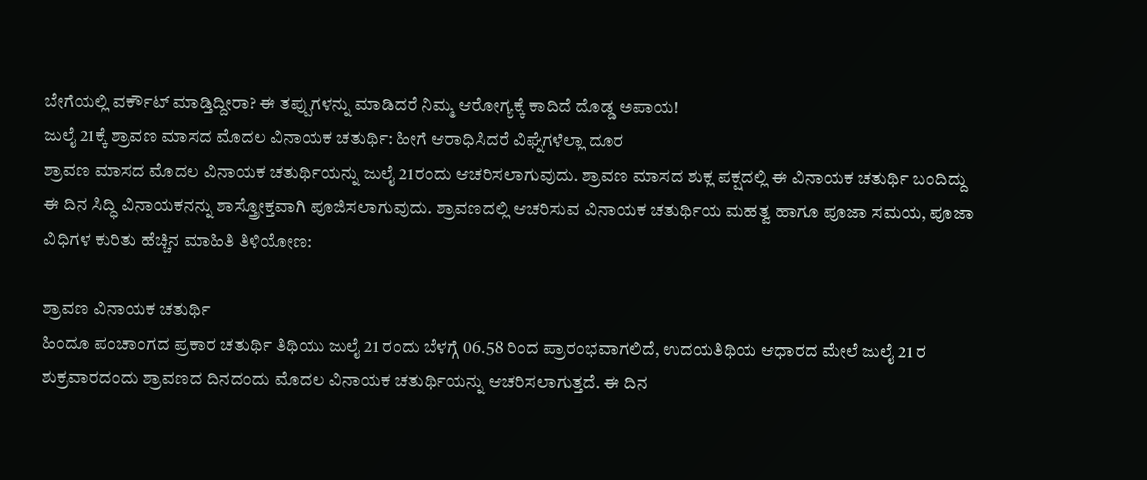ಬೇಗೆಯಲ್ಲಿ ವರ್ಕೌಟ್ ಮಾಡ್ತಿದ್ದೀರಾ? ಈ ತಪ್ಪುಗಳನ್ನು ಮಾಡಿದರೆ ನಿಮ್ಮ ಆರೋಗ್ಯಕ್ಕೆ ಕಾದಿದೆ ದೊಡ್ಡ ಅಪಾಯ!
ಜುಲೈ 21ಕ್ಕೆ ಶ್ರಾವಣ ಮಾಸದ ಮೊದಲ ವಿನಾಯಕ ಚತುರ್ಥಿ: ಹೀಗೆ ಆರಾಧಿಸಿದರೆ ವಿಘ್ನೆಗಳೆಲ್ಲಾ ದೂರ
ಶ್ರಾವಣ ಮಾಸದ ಮೊದಲ ವಿನಾಯಕ ಚತುರ್ಥಿಯನ್ನು ಜುಲೈ 21ರಂದು ಆಚರಿಸಲಾಗುವುದು. ಶ್ರಾವಣ ಮಾಸದ ಶುಕ್ಲ ಪಕ್ಷದಲ್ಲಿ ಈ ವಿನಾಯಕ ಚತುರ್ಥಿ ಬಂದಿದ್ದು ಈ ದಿನ ಸಿದ್ಧಿ ವಿನಾಯಕನನ್ನು ಶಾಸ್ತ್ರೋಕ್ತವಾಗಿ ಪೂಜಿಸಲಾಗುವುದು. ಶ್ರಾವಣದಲ್ಲಿ ಆಚರಿಸುವ ವಿನಾಯಕ ಚತುರ್ಥಿಯ ಮಹತ್ವ ಹಾಗೂ ಪೂಜಾ ಸಮಯ, ಪೂಜಾ ವಿಧಿಗಳ ಕುರಿತು ಹೆಚ್ಚಿನ ಮಾಹಿತಿ ತಿಳಿಯೋಣ:

ಶ್ರಾವಣ ವಿನಾಯಕ ಚತುರ್ಥಿ
ಹಿಂದೂ ಪಂಚಾಂಗದ ಪ್ರಕಾರ ಚತುರ್ಥಿ ತಿಥಿಯು ಜುಲೈ 21 ರಂದು ಬೆಳಗ್ಗೆ 06.58 ರಿಂದ ಪ್ರಾರಂಭವಾಗಲಿದೆ, ಉದಯತಿಥಿಯ ಆಧಾರದ ಮೇಲೆ ಜುಲೈ 21 ರ ಶುಕ್ರವಾರದಂದು ಶ್ರಾವಣದ ದಿನದಂದು ಮೊದಲ ವಿನಾಯಕ ಚತುರ್ಥಿಯನ್ನು ಆಚರಿಸಲಾಗುತ್ತದೆ. ಈ ದಿನ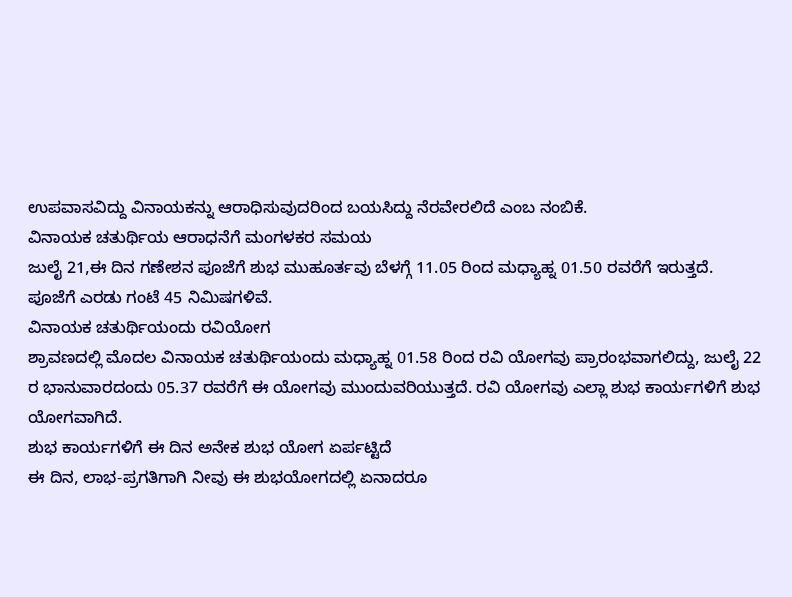ಉಪವಾಸವಿದ್ದು ವಿನಾಯಕನ್ನು ಆರಾಧಿಸುವುದರಿಂದ ಬಯಸಿದ್ದು ನೆರವೇರಲಿದೆ ಎಂಬ ನಂಬಿಕೆ.
ವಿನಾಯಕ ಚತುರ್ಥಿಯ ಆರಾಧನೆಗೆ ಮಂಗಳಕರ ಸಮಯ
ಜುಲೈ 21,ಈ ದಿನ ಗಣೇಶನ ಪೂಜೆಗೆ ಶುಭ ಮುಹೂರ್ತವು ಬೆಳಗ್ಗೆ 11.05 ರಿಂದ ಮಧ್ಯಾಹ್ನ 01.50 ರವರೆಗೆ ಇರುತ್ತದೆ.
ಪೂಜೆಗೆ ಎರಡು ಗಂಟೆ 45 ನಿಮಿಷಗಳಿವೆ.
ವಿನಾಯಕ ಚತುರ್ಥಿಯಂದು ರವಿಯೋಗ
ಶ್ರಾವಣದಲ್ಲಿ ಮೊದಲ ವಿನಾಯಕ ಚತುರ್ಥಿಯಂದು ಮಧ್ಯಾಹ್ನ 01.58 ರಿಂದ ರವಿ ಯೋಗವು ಪ್ರಾರಂಭವಾಗಲಿದ್ದು, ಜುಲೈ 22 ರ ಭಾನುವಾರದಂದು 05.37 ರವರೆಗೆ ಈ ಯೋಗವು ಮುಂದುವರಿಯುತ್ತದೆ. ರವಿ ಯೋಗವು ಎಲ್ಲಾ ಶುಭ ಕಾರ್ಯಗಳಿಗೆ ಶುಭ ಯೋಗವಾಗಿದೆ.
ಶುಭ ಕಾರ್ಯಗಳಿಗೆ ಈ ದಿನ ಅನೇಕ ಶುಭ ಯೋಗ ಏರ್ಪಟ್ಟಿದೆ
ಈ ದಿನ, ಲಾಭ-ಪ್ರಗತಿಗಾಗಿ ನೀವು ಈ ಶುಭಯೋಗದಲ್ಲಿ ಏನಾದರೂ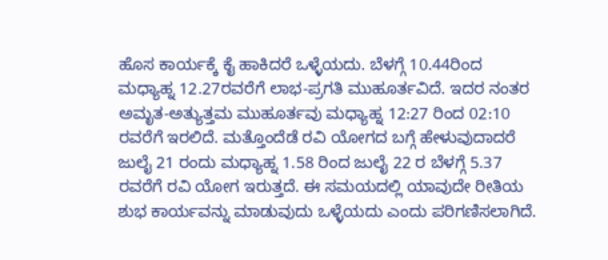ಹೊಸ ಕಾರ್ಯಕ್ಕೆ ಕೈ ಹಾಕಿದರೆ ಒಳ್ಳೆಯದು. ಬೆಳಗ್ಗೆ 10.44ರಿಂದ ಮಧ್ಯಾಹ್ನ 12.27ರವರೆಗೆ ಲಾಭ-ಪ್ರಗತಿ ಮುಹೂರ್ತವಿದೆ. ಇದರ ನಂತರ ಅಮೃತ-ಅತ್ಯುತ್ತಮ ಮುಹೂರ್ತವು ಮಧ್ಯಾಹ್ನ 12:27 ರಿಂದ 02:10 ರವರೆಗೆ ಇರಲಿದೆ. ಮತ್ತೊಂದೆಡೆ ರವಿ ಯೋಗದ ಬಗ್ಗೆ ಹೇಳುವುದಾದರೆ ಜುಲೈ 21 ರಂದು ಮಧ್ಯಾಹ್ನ 1.58 ರಿಂದ ಜುಲೈ 22 ರ ಬೆಳಗ್ಗೆ 5.37 ರವರೆಗೆ ರವಿ ಯೋಗ ಇರುತ್ತದೆ. ಈ ಸಮಯದಲ್ಲಿ ಯಾವುದೇ ರೀತಿಯ ಶುಭ ಕಾರ್ಯವನ್ನು ಮಾಡುವುದು ಒಳ್ಳೆಯದು ಎಂದು ಪರಿಗಣಿಸಲಾಗಿದೆ.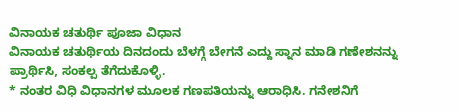ವಿನಾಯಕ ಚತುರ್ಥಿ ಪೂಜಾ ವಿಧಾನ
ವಿನಾಯಕ ಚತುರ್ಥಿಯ ದಿನದಂದು ಬೆಳಗ್ಗೆ ಬೇಗನೆ ಎದ್ದು ಸ್ನಾನ ಮಾಡಿ ಗಣೇಶನನ್ನು ಪ್ರಾರ್ಥಿಸಿ, ಸಂಕಲ್ಪ ತೆಗೆದುಕೊಳ್ಳಿ.
* ನಂತರ ವಿಧಿ ವಿಧಾನಗಳ ಮೂಲಕ ಗಣಪತಿಯನ್ನು ಆರಾಧಿಸಿ. ಗನೇಶನಿಗೆ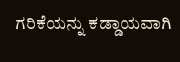ಗರಿಕೆಯನ್ನು ಕಡ್ಡಾಯವಾಗಿ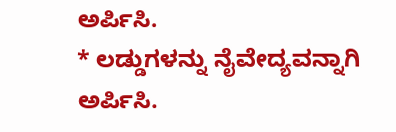ಅರ್ಪಿಸಿ.
* ಲಡ್ಡುಗಳನ್ನು ನೈವೇದ್ಯವನ್ನಾಗಿ ಅರ್ಪಿಸಿ.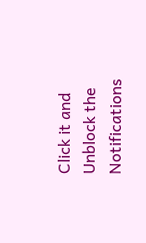Click it and Unblock the Notifications